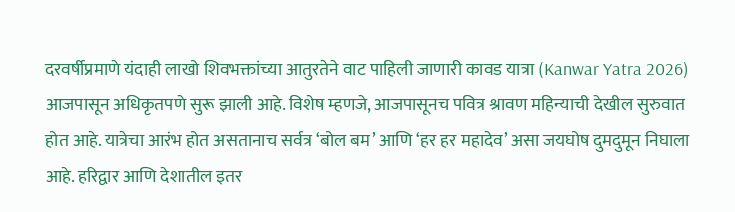दरवर्षीप्रमाणे यंदाही लाखो शिवभक्तांच्या आतुरतेने वाट पाहिली जाणारी कावड यात्रा (Kanwar Yatra 2026) आजपासून अधिकृतपणे सुरू झाली आहे. विशेष म्हणजे, आजपासूनच पवित्र श्रावण महिन्याची देखील सुरुवात होत आहे. यात्रेचा आरंभ होत असतानाच सर्वत्र ‘बोल बम’ आणि ‘हर हर महादेव’ असा जयघोष दुमदुमून निघाला आहे. हरिद्वार आणि देशातील इतर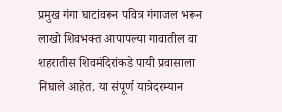प्रमुख गंगा घाटांवरून पवित्र गंगाजल भरून लाखो शिवभक्त आपापल्या गावातील वा शहरातीस शिवमंदिरांकडे पायी प्रवासाला निघाले आहेत. या संपूर्ण यात्रेदरम्यान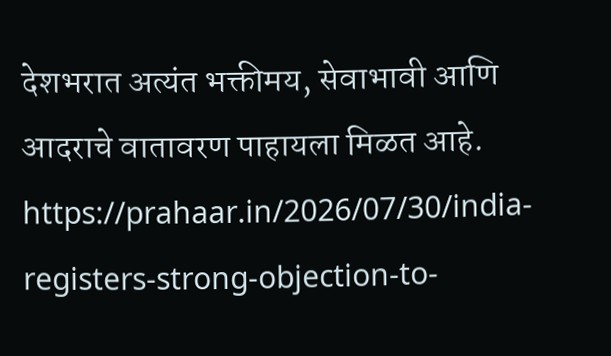देशभरात अत्यंत भक्तीमय, सेवाभावी आणि आदराचे वातावरण पाहायला मिळत आहे.
https://prahaar.in/2026/07/30/india-registers-strong-objection-to-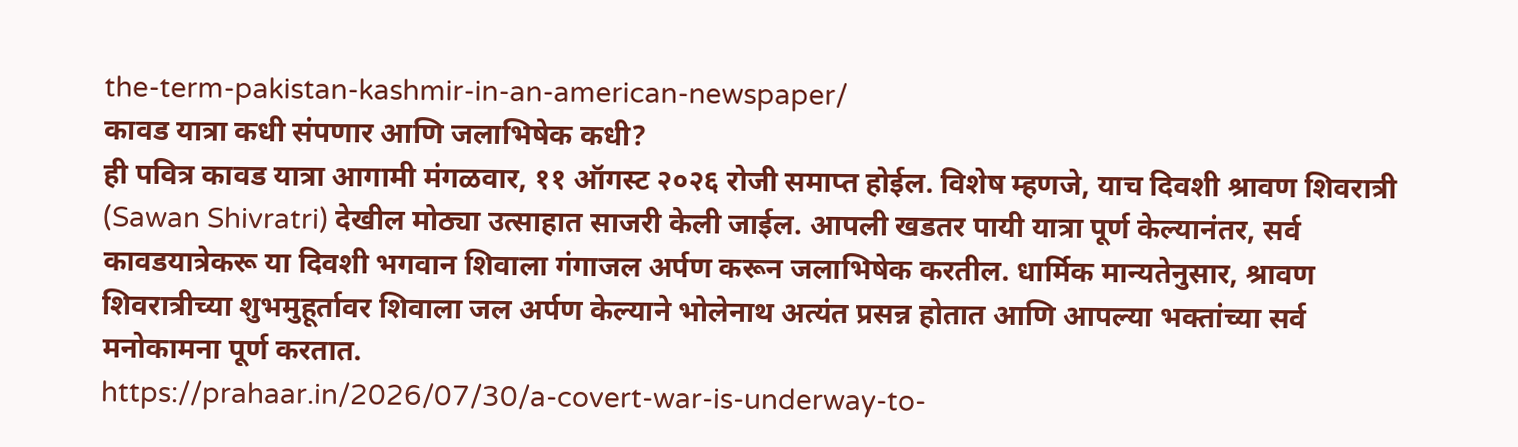the-term-pakistan-kashmir-in-an-american-newspaper/
कावड यात्रा कधी संपणार आणि जलाभिषेक कधी?
ही पवित्र कावड यात्रा आगामी मंगळवार, ११ ऑगस्ट २०२६ रोजी समाप्त होईल. विशेष म्हणजे, याच दिवशी श्रावण शिवरात्री (Sawan Shivratri) देखील मोठ्या उत्साहात साजरी केली जाईल. आपली खडतर पायी यात्रा पूर्ण केल्यानंतर, सर्व कावडयात्रेकरू या दिवशी भगवान शिवाला गंगाजल अर्पण करून जलाभिषेक करतील. धार्मिक मान्यतेनुसार, श्रावण शिवरात्रीच्या शुभमुहूर्तावर शिवाला जल अर्पण केल्याने भोलेनाथ अत्यंत प्रसन्न होतात आणि आपल्या भक्तांच्या सर्व मनोकामना पूर्ण करतात.
https://prahaar.in/2026/07/30/a-covert-war-is-underway-to-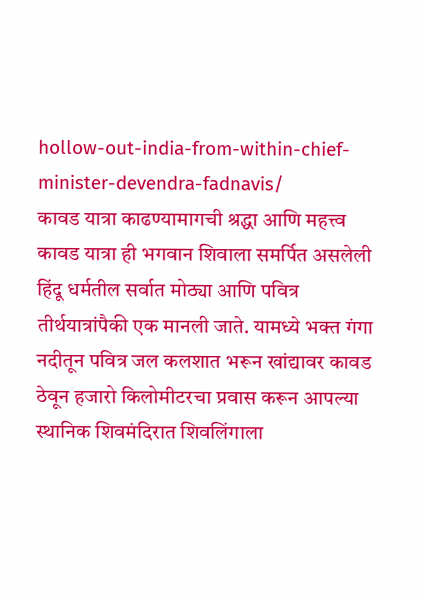hollow-out-india-from-within-chief-minister-devendra-fadnavis/
कावड यात्रा काढण्यामागची श्रद्धा आणि महत्त्व
कावड यात्रा ही भगवान शिवाला समर्पित असलेली हिंदू धर्मतील सर्वात मोठ्या आणि पवित्र तीर्थयात्रांपैकी एक मानली जाते. यामध्ये भक्त गंगा नदीतून पवित्र जल कलशात भरून खांद्यावर कावड ठेवून हजारो किलोमीटरचा प्रवास करून आपल्या स्थानिक शिवमंदिरात शिवलिंगाला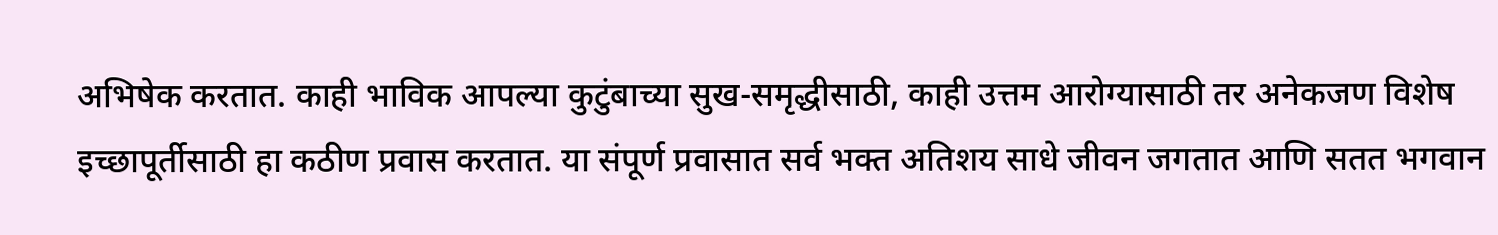अभिषेक करतात. काही भाविक आपल्या कुटुंबाच्या सुख-समृद्धीसाठी, काही उत्तम आरोग्यासाठी तर अनेकजण विशेष इच्छापूर्तीसाठी हा कठीण प्रवास करतात. या संपूर्ण प्रवासात सर्व भक्त अतिशय साधे जीवन जगतात आणि सतत भगवान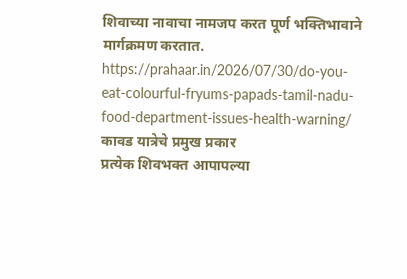शिवाच्या नावाचा नामजप करत पूर्ण भक्तिभावाने मार्गक्रमण करतात.
https://prahaar.in/2026/07/30/do-you-eat-colourful-fryums-papads-tamil-nadu-food-department-issues-health-warning/
कावड यात्रेचे प्रमुख प्रकार
प्रत्येक शिवभक्त आपापल्या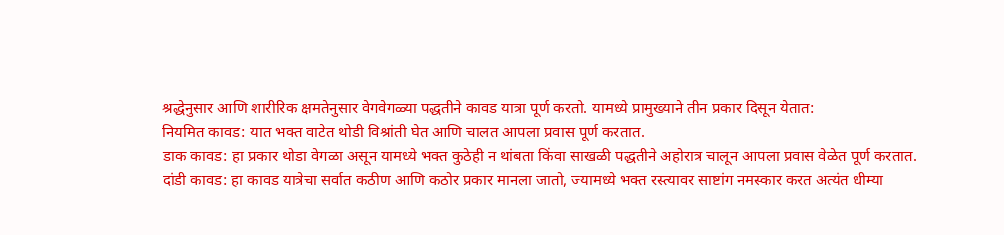श्रद्धेनुसार आणि शारीरिक क्षमतेनुसार वेगवेगळ्या पद्धतीने कावड यात्रा पूर्ण करतो. यामध्ये प्रामुख्याने तीन प्रकार दिसून येतात:
नियमित कावड: यात भक्त वाटेत थोडी विश्रांती घेत आणि चालत आपला प्रवास पूर्ण करतात.
डाक कावड: हा प्रकार थोडा वेगळा असून यामध्ये भक्त कुठेही न थांबता किंवा साखळी पद्धतीने अहोरात्र चालून आपला प्रवास वेळेत पूर्ण करतात.
दांडी कावड: हा कावड यात्रेचा सर्वात कठीण आणि कठोर प्रकार मानला जातो, ज्यामध्ये भक्त रस्त्यावर साष्टांग नमस्कार करत अत्यंत धीम्या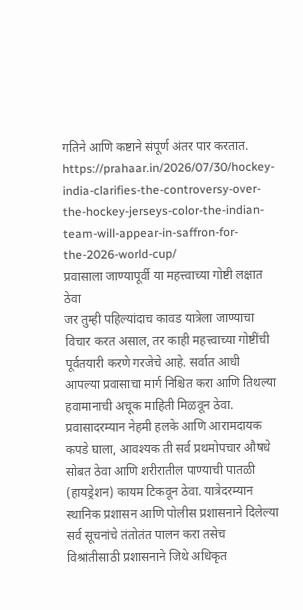गतिने आणि कष्टाने संपूर्ण अंतर पार करतात.
https://prahaar.in/2026/07/30/hockey-india-clarifies-the-controversy-over-the-hockey-jerseys-color-the-indian-team-will-appear-in-saffron-for-the-2026-world-cup/
प्रवासाला जाण्यापूर्वी या महत्त्वाच्या गोष्टी लक्षात ठेवा
जर तुम्ही पहिल्यांदाच कावड यात्रेला जाण्याचा विचार करत असाल, तर काही महत्त्वाच्या गोष्टींची पूर्वतयारी करणे गरजेचे आहे. सर्वात आधी आपल्या प्रवासाचा मार्ग निश्चित करा आणि तिथल्या हवामानाची अचूक माहिती मिळवून ठेवा. प्रवासादरम्यान नेहमी हलके आणि आरामदायक कपडे घाला, आवश्यक ती सर्व प्रथमोपचार औषधे सोबत ठेवा आणि शरीरातील पाण्याची पातळी (हायड्रेशन) कायम टिकवून ठेवा. यात्रेदरम्यान स्थानिक प्रशासन आणि पोलीस प्रशासनाने दिलेल्या सर्व सूचनांचे तंतोतंत पालन करा तसेच विश्रांतीसाठी प्रशासनाने जिथे अधिकृत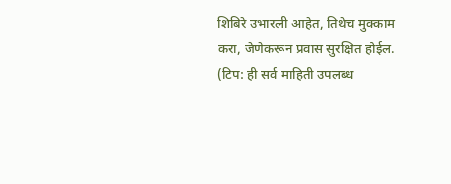शिबिरे उभारली आहेत, तिथेच मुक्काम करा, जेणेकरून प्रवास सुरक्षित होईल.
(टिप: ही सर्व माहिती उपलब्ध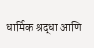धार्मिक श्रद्धा आणि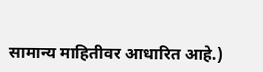सामान्य माहितीवर आधारित आहे.)